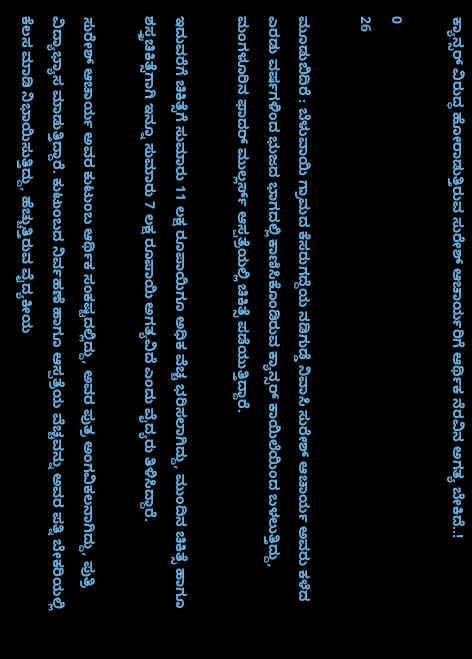ಕ್ಯಾನ್ಸರ್ ವಿರುದ್ಧ ಹೋರಾಡುತ್ತಿರುವ ಸುರೇಶ್ ಆಚಾರ್ಯರಿಗೆ ಆರ್ಥಿಕ ನೆರವಿನ ಅಗತ್ಯ ಬೇಕಿದೆ..!

0
26

ಮೂಡುಬಿದಿರೆ : ಬೆಳುವಾಯಿ ಗ್ರಾಮದ ಕೆಸರುಗದ್ದೆಯ ನಡಿಗುಡ್ಡೆ ನಿವಾಸಿ ಸುರೇಶ್ ಆಚಾರ್ಯ ಅವರು ಕಳೆದ ಎರಡು ವರ್ಷಗಳಿಂದ ಭುಜದ ಭಾಗದಲ್ಲಿ ಕಾಣಿಸಿಕೊಂಡಿರುವ ಕ್ಯಾನ್ಸರ್ ಕಾಯಿಲೆಯಿಂದ ಬಳಲುತ್ತಿದ್ದು, ಮಂಗಳೂರಿನ ಫಾದರ್ ಮುಲ್ಲರ್ಸ್ ಆಸ್ಪತ್ರೆಯಲ್ಲಿ ಚಿಕಿತ್ಸೆ ಪಡೆಯುತ್ತಿದ್ದಾರೆ.

ಇದುವರೆಗೆ ಚಿಕಿತ್ಸೆಗೆ ಸುಮಾರು 11 ಲಕ್ಷ ರೂಪಾಯಿಗೂ ಅಧಿಕ ವೆಚ್ಚ ಭರಿಸಲಾಗಿದ್ದು, ಮುಂದಿನ ಚಿಕಿತ್ಸೆ ಹಾಗೂ ಶಸ್ತ್ರಚಿಕಿತ್ಸೆಗಾಗಿ ಇನ್ನೂ ಸುಮಾರು 7 ಲಕ್ಷ ರೂಪಾಯಿ ಅಗತ್ಯವಿದೆ ಎಂದು ವೈದ್ಯರು ತಿಳಿಸಿದ್ದಾರೆ.

ಸುರೇಶ್ ಆಚಾರ್ಯ ಅವರ ಕುಟುಂಬ ಆರ್ಥಿಕ ಸಂಕಷ್ಟದಲ್ಲಿದ್ದು, ಅವರ ಪುತ್ರ ಅಂಗವಿಕಲನಾಗಿದ್ದು, ಪುತ್ರಿ ವಿದ್ಯಾಭ್ಯಾಸ ಮಾಡುತ್ತಿದ್ದಾರೆ. ಕುಟುಂಬದ ನಿರ್ವಹಣೆ ಹಾಗೂ ಆಸ್ಪತ್ರೆಯ ವೆಚ್ಚವನ್ನು ಅವರ ಪತ್ನಿ ಬೇಕರಿಯಲ್ಲಿ ಕೆಲಸ ಮಾಡಿ ನಿಭಾಯಿಸುತ್ತಿದ್ದು, ಹೆಚ್ಚುತ್ತಿರುವ ವೈದ್ಯಕೀಯ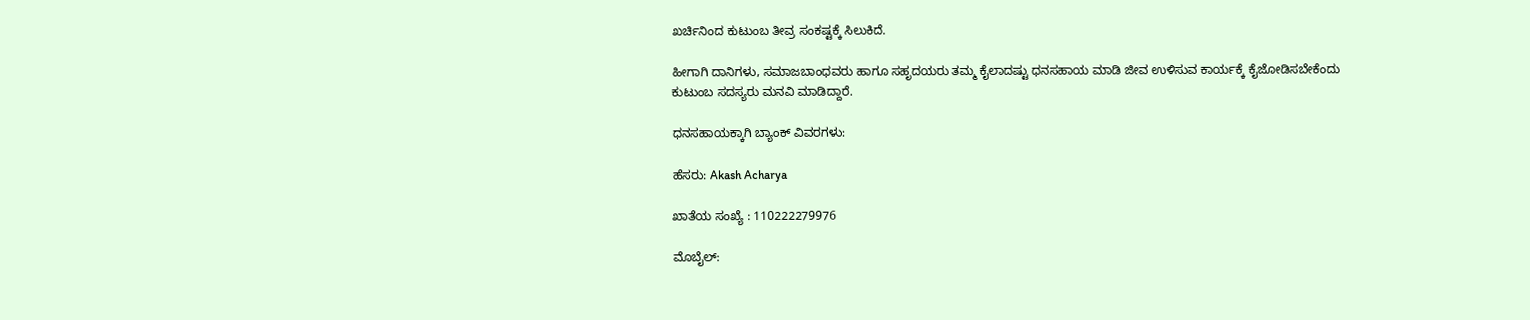ಖರ್ಚಿನಿಂದ ಕುಟುಂಬ ತೀವ್ರ ಸಂಕಷ್ಟಕ್ಕೆ ಸಿಲುಕಿದೆ.

ಹೀಗಾಗಿ ದಾನಿಗಳು, ಸಮಾಜಬಾಂಧವರು ಹಾಗೂ ಸಹೃದಯರು ತಮ್ಮ ಕೈಲಾದಷ್ಟು ಧನಸಹಾಯ ಮಾಡಿ ಜೀವ ಉಳಿಸುವ ಕಾರ್ಯಕ್ಕೆ ಕೈಜೋಡಿಸಬೇಕೆಂದು ಕುಟುಂಬ ಸದಸ್ಯರು ಮನವಿ ಮಾಡಿದ್ದಾರೆ.

ಧನಸಹಾಯಕ್ಕಾಗಿ ಬ್ಯಾಂಕ್ ವಿವರಗಳು:

ಹೆಸರು: Akash Acharya

ಖಾತೆಯ ಸಂಖ್ಯೆ : 110222279976

ಮೊಬೈಲ್: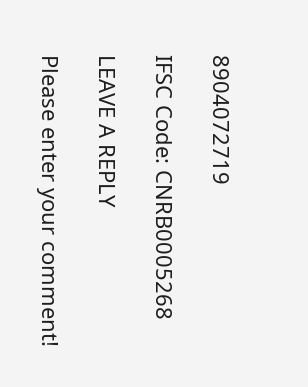8904072719

IFSC Code: CNRB0005268

LEAVE A REPLY

Please enter your comment!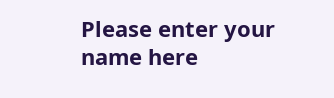Please enter your name here